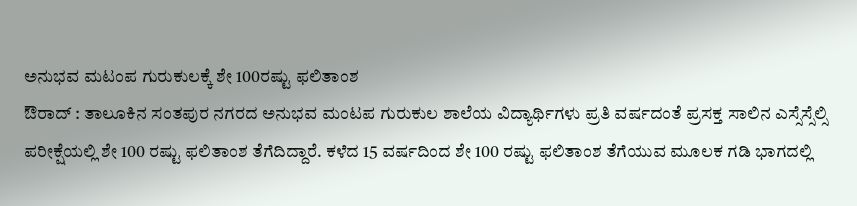ಅನುಭವ ಮಟಂಪ ಗುರುಕುಲಕ್ಕೆ ಶೇ 100ರಷ್ಟು ಫಲಿತಾಂಶ
ಔರಾದ್ : ತಾಲೂಕಿನ ಸಂತಪುರ ನಗರದ ಅನುಭವ ಮಂಟಪ ಗುರುಕುಲ ಶಾಲೆಯ ವಿದ್ಯಾರ್ಥಿಗಳು ಪ್ರತಿ ವರ್ಷದಂತೆ ಪ್ರಸಕ್ತ ಸಾಲಿನ ಎಸ್ಸೆಸ್ಸೆಲ್ಸಿ ಪರೀಕ್ಷೆಯಲ್ಲಿ ಶೇ 100 ರಷ್ಟು ಫಲಿತಾಂಶ ತೆಗೆದಿದ್ದಾರೆ. ಕಳೆದ 15 ವರ್ಷದಿಂದ ಶೇ 100 ರಷ್ಟು ಫಲಿತಾಂಶ ತೆಗೆಯುವ ಮೂಲಕ ಗಡಿ ಭಾಗದಲ್ಲಿ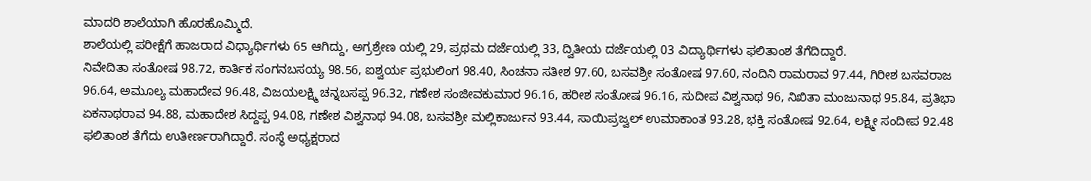ಮಾದರಿ ಶಾಲೆಯಾಗಿ ಹೊರಹೊಮ್ಮಿದೆ.
ಶಾಲೆಯಲ್ಲಿ ಪರೀಕ್ಷೆಗೆ ಹಾಜರಾದ ವಿಧ್ಯಾರ್ಥಿಗಳು 65 ಆಗಿದ್ದು, ಅಗ್ರಶ್ರೇಣ ಯಲ್ಲಿ 29, ಪ್ರಥಮ ದರ್ಜೆಯಲ್ಲಿ 33, ದ್ವಿತೀಯ ದರ್ಜೆಯಲ್ಲಿ 03 ವಿದ್ಯಾರ್ಥಿಗಳು ಫಲಿತಾಂಶ ತೆಗೆದಿದ್ದಾರೆ.
ನಿವೇದಿತಾ ಸಂತೋಷ 98.72, ಕಾರ್ತಿಕ ಸಂಗನಬಸಯ್ಯ 98.56, ಐಶ್ವರ್ಯ ಪ್ರಭುಲಿಂಗ 98.40, ಸಿಂಚನಾ ಸತೀಶ 97.60, ಬಸವಶ್ರೀ ಸಂತೋಷ 97.60, ನಂದಿನಿ ರಾಮರಾವ 97.44, ಗಿರೀಶ ಬಸವರಾಜ 96.64, ಅಮೂಲ್ಯ ಮಹಾದೇವ 96.48, ವಿಜಯಲಕ್ಷ್ಮಿ ಚನ್ನಬಸಪ್ಪ 96.32, ಗಣೇಶ ಸಂಜೀವಕುಮಾರ 96.16, ಹರೀಶ ಸಂತೋಷ 96.16, ಸುದೀಪ ವಿಶ್ವನಾಥ 96, ನಿಖಿತಾ ಮಂಜುನಾಥ 95.84, ಪ್ರತಿಭಾ ಏಕನಾಥರಾವ 94.88, ಮಹಾದೇಶ ಸಿದ್ದಪ್ಪ 94.08, ಗಣೇಶ ವಿಶ್ವನಾಥ 94.08, ಬಸವಶ್ರೀ ಮಲ್ಲಿಕಾರ್ಜುನ 93.44, ಸಾಯಿಪ್ರಜ್ವಲ್ ಉಮಾಕಾಂತ 93.28, ಭಕ್ತಿ ಸಂತೋಷ 92.64, ಲಕ್ಷ್ಮೀ ಸಂದೀಪ 92.48 ಫಲಿತಾಂಶ ತೆಗೆದು ಉತೀರ್ಣರಾಗಿದ್ದಾರೆ. ಸಂಸ್ಥೆ ಅಧ್ಯಕ್ಷರಾದ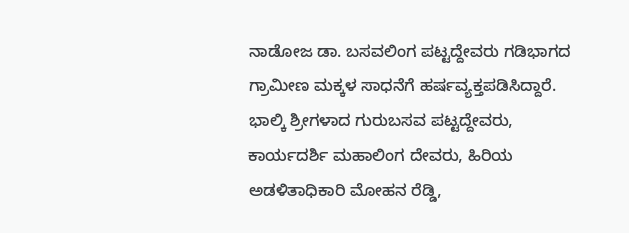ನಾಡೋಜ ಡಾ. ಬಸವಲಿಂಗ ಪಟ್ಟದ್ದೇವರು ಗಡಿಭಾಗದ ಗ್ರಾಮೀಣ ಮಕ್ಕಳ ಸಾಧನೆಗೆ ಹರ್ಷವ್ಯಕ್ತಪಡಿಸಿದ್ದಾರೆ. ಭಾಲ್ಕಿ ಶ್ರೀಗಳಾದ ಗುರುಬಸವ ಪಟ್ಟದ್ದೇವರು, ಕಾರ್ಯದರ್ಶಿ ಮಹಾಲಿಂಗ ದೇವರು, ಹಿರಿಯ ಅಡಳಿತಾಧಿಕಾರಿ ಮೋಹನ ರೆಡ್ಡಿ,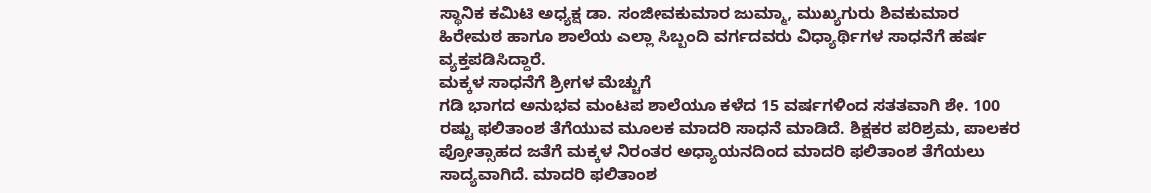ಸ್ಥಾನಿಕ ಕಮಿಟಿ ಅಧ್ಯಕ್ಷ ಡಾ. ಸಂಜೀವಕುಮಾರ ಜುಮ್ಮಾ, ಮುಖ್ಯಗುರು ಶಿವಕುಮಾರ ಹಿರೇಮಠ ಹಾಗೂ ಶಾಲೆಯ ಎಲ್ಲಾ ಸಿಬ್ಬಂದಿ ವರ್ಗದವರು ವಿಧ್ಯಾರ್ಥಿಗಳ ಸಾಧನೆಗೆ ಹರ್ಷ ವ್ಯಕ್ತಪಡಿಸಿದ್ದಾರೆ.
ಮಕ್ಕಳ ಸಾಧನೆಗೆ ಶ್ರೀಗಳ ಮೆಚ್ಚುಗೆ
ಗಡಿ ಭಾಗದ ಅನುಭವ ಮಂಟಪ ಶಾಲೆಯೂ ಕಳೆದ 15 ವರ್ಷಗಳಿಂದ ಸತತವಾಗಿ ಶೇ. 100 ರಷ್ಟು ಫಲಿತಾಂಶ ತೆಗೆಯುವ ಮೂಲಕ ಮಾದರಿ ಸಾಧನೆ ಮಾಡಿದೆ. ಶಿಕ್ಷಕರ ಪರಿಶ್ರಮ, ಪಾಲಕರ ಪ್ರೋತ್ಸಾಹದ ಜತೆಗೆ ಮಕ್ಕಳ ನಿರಂತರ ಅಧ್ಯಾಯನದಿಂದ ಮಾದರಿ ಫಲಿತಾಂಶ ತೆಗೆಯಲು ಸಾದ್ಯವಾಗಿದೆ. ಮಾದರಿ ಫಲಿತಾಂಶ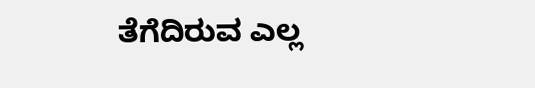ತೆಗೆದಿರುವ ಎಲ್ಲ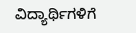ವಿದ್ಯಾರ್ಥಿಗಳಿಗೆ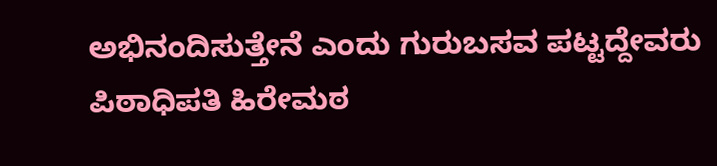ಅಭಿನಂದಿಸುತ್ತೇನೆ ಎಂದು ಗುರುಬಸವ ಪಟ್ಟದ್ದೇವರು
ಪಿಠಾಧಿಪತಿ ಹಿರೇಮಠ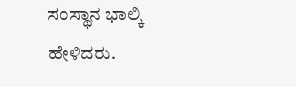ಸಂಸ್ಥಾನ ಭಾಲ್ಕಿ ಹೇಳಿದರು.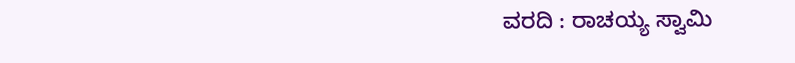ವರದಿ : ರಾಚಯ್ಯ ಸ್ವಾಮಿ